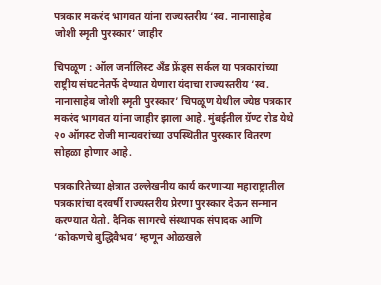पत्रकार मकरंद भागवत यांना राज्यस्तरीय ‘स्व. नानासाहेब जोशी स्मृती पुरस्कार’ जाहीर

चिपळूण : ऑल जर्नालिस्ट अँड फ्रेंड्स सर्कल या पत्रकारांच्या राष्ट्रीय संघटनेतर्फे देण्यात येणारा यंदाचा राज्यस्तरीय ‘स्व. नानासाहेब जोशी स्मृती पुरस्कार’ चिपळूण येथील ज्येष्ठ पत्रकार मकरंद भागवत यांना जाहीर झाला आहे. मुंबईतील ग्रॅण्ट रोड येथे २० ऑगस्ट रोजी मान्यवरांच्या उपस्थितीत पुरस्कार वितरण सोहळा होणार आहे.

पत्रकारितेच्या क्षेत्रात उल्लेखनीय कार्य करणाऱ्या महाराष्ट्रातील पत्रकारांचा दरवर्षी राज्यस्तरीय प्रेरणा पुरस्कार देऊन सन्मान करण्यात येतो. दैनिक सागरचे संस्थापक संपादक आणि ‘कोकणचे बुद्धिवैभव’ म्हणून ओळखले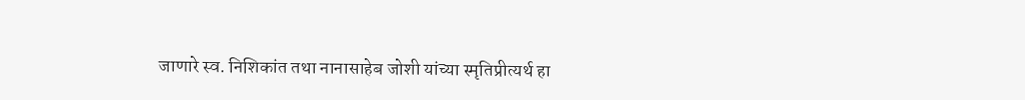जाणारे स्व. निशिकांत तथा नानासाहेब जोशी यांच्या स्मृतिप्रीत्यर्थ हा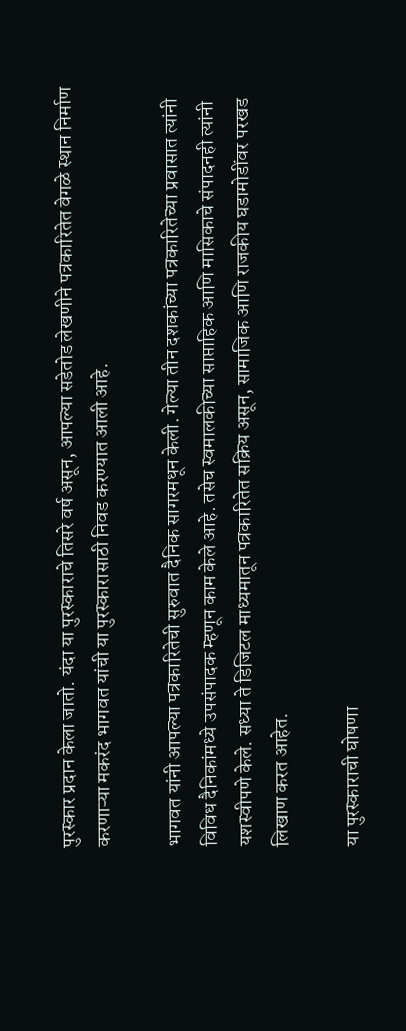पुरस्कार प्रदान केला जातो. यंदा या पुरस्काराचे तिसरे वर्ष असून, आपल्या सडेतोड लेखणीने पत्रकारितेत वेगळे स्थान निर्माण करणाऱ्या मकरंद भागवत यांची या पुरस्कारासाठी निवड करण्यात आली आहे.

भागवत यांनी आपल्या पत्रकारितेची सुरुवात दैनिक सागरमधून केली. गेल्या तीन दशकांच्या पत्रकारितेच्या प्रवासात त्यांनी विविध दैनिकांमध्ये उपसंपादक म्हणून काम केले आहे. तसेच स्वमालकीच्या साप्ताहिक आणि मासिकाचे संपादनही त्यांनी यशस्वीपणे केले. सध्या ते डिजिटल माध्यमातून पत्रकारितेत सक्रिय असून, सामाजिक आणि राजकीय घडामोडींवर परखड लिखाण करत आहेत.

या पुरस्काराची घोषणा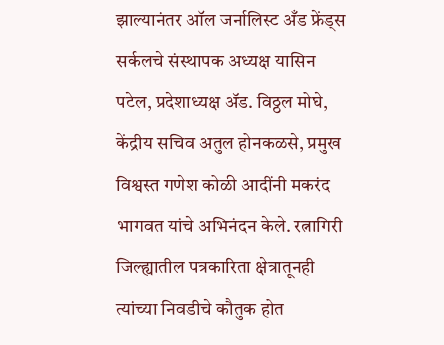झाल्यानंतर ऑल जर्नालिस्ट अँड फ्रेंड्स सर्कलचे संस्थापक अध्यक्ष यासिन पटेल, प्रदेशाध्यक्ष ॲड. विठ्ठल मोघे, केंद्रीय सचिव अतुल होनकळसे, प्रमुख विश्वस्त गणेश कोळी आदींनी मकरंद भागवत यांचे अभिनंदन केले. रत्नागिरी जिल्ह्यातील पत्रकारिता क्षेत्रातूनही त्यांच्या निवडीचे कौतुक होत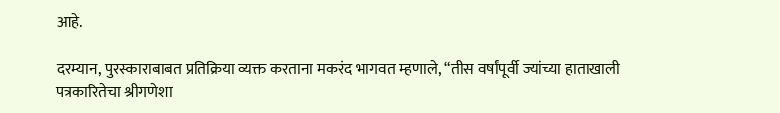आहे.

दरम्यान, पुरस्काराबाबत प्रतिक्रिया व्यक्त करताना मकरंद भागवत म्हणाले, “तीस वर्षांपूर्वी ज्यांच्या हाताखाली पत्रकारितेचा श्रीगणेशा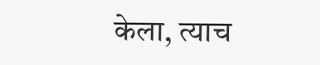केला, त्याच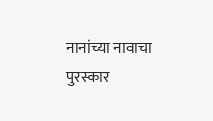नानांच्या नावाचा पुरस्कार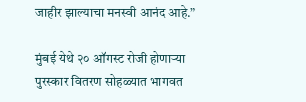जाहीर झाल्याचा मनस्वी आनंद आहे.”

मुंबई येथे २० ऑगस्ट रोजी होणाऱ्या पुरस्कार वितरण सोहळ्यात भागवत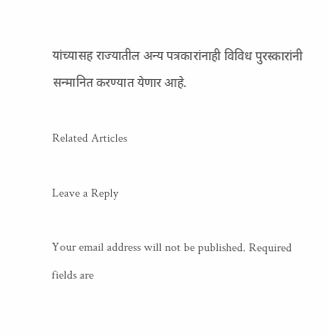यांच्यासह राज्यातील अन्य पत्रकारांनाही विविध पुरस्कारांनी सन्मानित करण्यात येणार आहे.

Related Articles

Leave a Reply

Your email address will not be published. Required fields are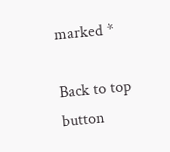marked *

Back to top button